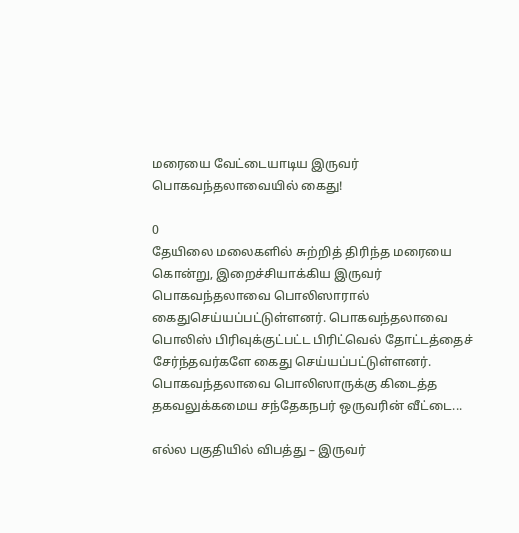மரையை வேட்டையாடிய இருவர் பொகவந்தலாவையில் கைது!

0
தேயிலை மலைகளில் சுற்றித் திரிந்த மரையை கொன்று, இறைச்சியாக்கிய இருவர் பொகவந்தலாவை பொலிஸாரால் கைதுசெய்யப்பட்டுள்ளனர். பொகவந்தலாவை பொலிஸ் பிரிவுக்குட்பட்ட பிரிட்வெல் தோட்டத்தைச் சேர்ந்தவர்களே கைது செய்யப்பட்டுள்ளனர். பொகவந்தலாவை பொலிஸாருக்கு கிடைத்த தகவலுக்கமைய சந்தேகநபர் ஒருவரின் வீட்டை...

எல்ல பகுதியில் விபத்து – இருவர்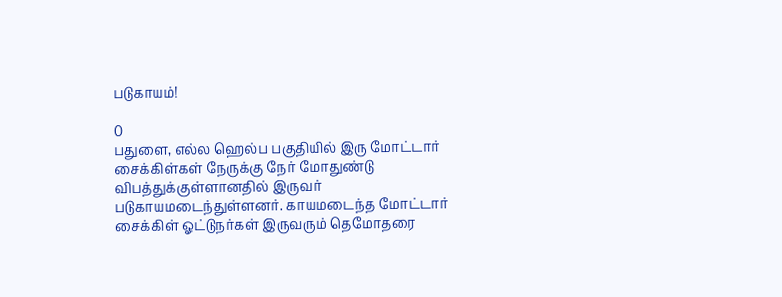படுகாயம்!

0
பதுளை, எல்ல ஹெல்ப பகுதியில் இரு மோட்டார் சைக்கிள்கள் நேருக்கு நேர் மோதுண்டு விபத்துக்குள்ளானதில் இருவர் படுகாயமடைந்துள்ளனர். காயமடைந்த மோட்டார் சைக்கிள் ஓட்டுநர்கள் இருவரும் தெமோதரை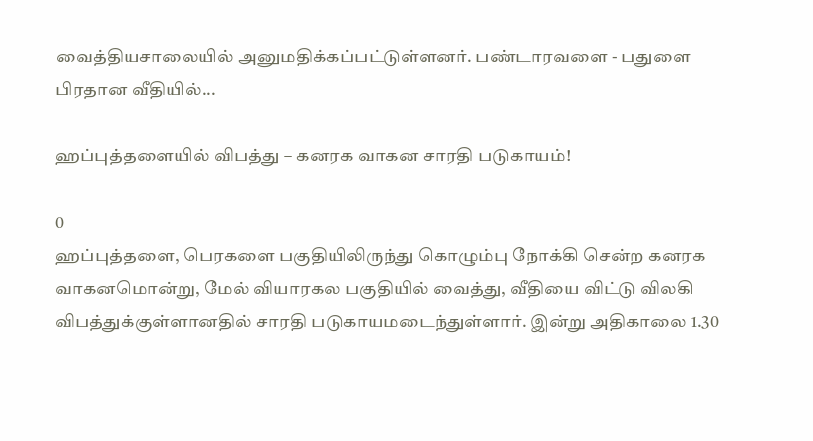வைத்தியசாலையில் அனுமதிக்கப்பட்டுள்ளனர். பண்டாரவளை - பதுளை பிரதான வீதியில்...

ஹப்புத்தளையில் விபத்து – கனரக வாகன சாரதி படுகாயம்!

0
ஹப்புத்தளை, பெரகளை பகுதியிலிருந்து கொழும்பு நோக்கி சென்ற கனரக வாகனமொன்று, மேல் வியாரகல பகுதியில் வைத்து, வீதியை விட்டு விலகி விபத்துக்குள்ளானதில் சாரதி படுகாயமடைந்துள்ளார். இன்று அதிகாலை 1.30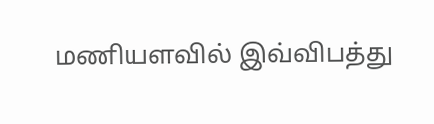மணியளவில் இவ்விபத்து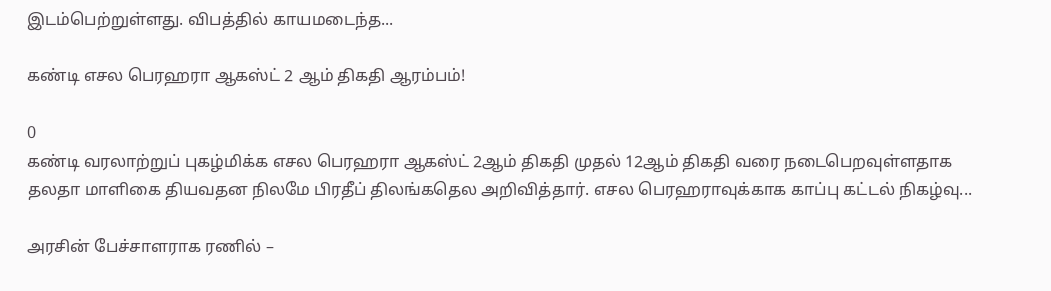இடம்பெற்றுள்ளது. விபத்தில் காயமடைந்த...

கண்டி எசல பெரஹரா ஆகஸ்ட் 2 ஆம் திகதி ஆரம்பம்!

0
கண்டி வரலாற்றுப் புகழ்மிக்க எசல பெரஹரா ஆகஸ்ட் 2ஆம் திகதி முதல் 12ஆம் திகதி வரை நடைபெறவுள்ளதாக தலதா மாளிகை தியவதன நிலமே பிரதீப் திலங்கதெல அறிவித்தார். எசல பெரஹராவுக்காக காப்பு கட்டல் நிகழ்வு...

அரசின் பேச்சாளராக ரணில் –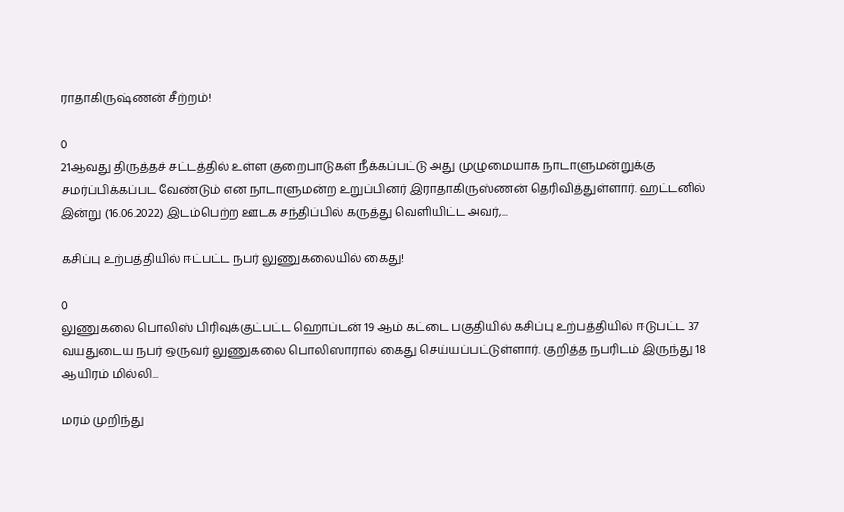ராதாகிருஷ்ணன் சீற்றம்!

0
21ஆவது திருத்தச் சட்டத்தில் உள்ள குறைபாடுகள் நீக்கப்பட்டு அது முழுமையாக நாடாளுமன்றுக்கு சமர்ப்பிக்கப்பட வேண்டும் என நாடாளுமன்ற உறுப்பினர் இராதாகிருஸ்ணன் தெரிவித்துள்ளார். ஹட்டனில் இன்று (16.06.2022) இடம்பெற்ற ஊடக சந்திப்பில் கருத்து வெளியிட்ட அவர்,...

கசிப்பு உற்பத்தியில் ஈட்பட்ட நபர் லுணுகலையில் கைது!

0
லுணுகலை பொலிஸ் பிரிவுக்குட்பட்ட ஹொப்டன் 19 ஆம் கட்டை பகுதியில் கசிப்பு உற்பத்தியில் ஈடுபட்ட 37 வயதுடைய நபர் ஒருவர் லுணுகலை பொலிஸாரால் கைது செய்யப்பட்டுள்ளார். குறித்த நபரிடம் இருந்து 18 ஆயிரம் மில்லி...

மரம் முறிந்து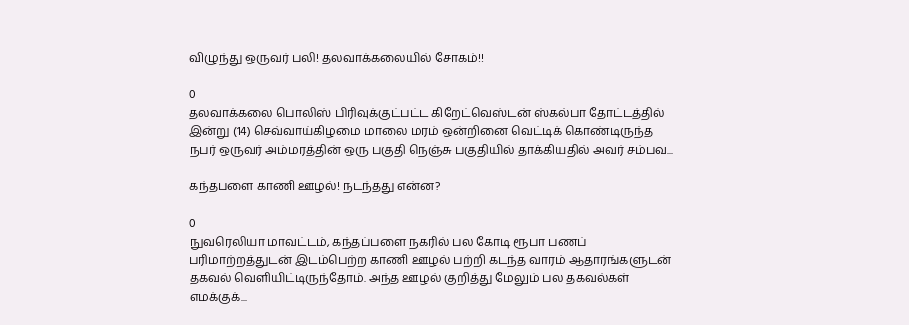விழுந்து ஒருவர் பலி! தலவாக்கலையில் சோகம்!!

0
தலவாக்கலை பொலிஸ் பிரிவுக்குட்பட்ட கிறேட்வெஸ்டன் ஸ்கல்பா தோட்டத்தில் இன்று (14) செவ்வாய்கிழமை மாலை மரம் ஒன்றினை வெட்டிக் கொண்டிருந்த நபர் ஒருவர் அம்மரத்தின் ஒரு பகுதி நெஞ்சு பகுதியில் தாக்கியதில் அவர் சம்பவ...

கந்தபளை காணி ஊழல்! நடந்தது என்ன?

0
நுவரெலியா மாவட்டம், கந்தப்பளை நகரில் பல கோடி ரூபா பணப் பரிமாற்றத்துடன் இடம்பெற்ற காணி ஊழல் பற்றி கடந்த வாரம் ஆதாரங்களுடன் தகவல் வெளியிட்டிருந்தோம். அந்த ஊழல் குறித்து மேலும் பல தகவல்கள் எமக்குக்...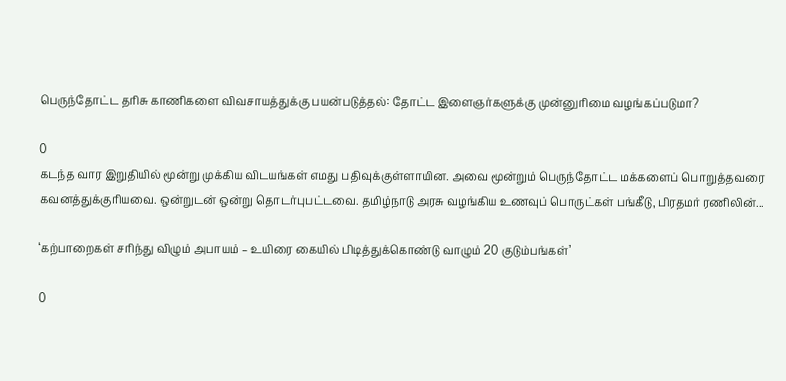பெருந்தோட்ட தரிசு காணிகளை விவசாயத்துக்கு பயன்படுத்தல்: தோட்ட இளைஞர்களுக்கு முன்னுரிமை வழங்கப்படுமா?

0
கடந்த வார இறுதியில் மூன்று முக்கிய விடயங்கள் எமது பதிவுக்குள்ளாயின. அவை மூன்றும் பெருந்தோட்ட மக்களைப் பொறுத்தவரை கவனத்துக்குரியவை. ஒன்றுடன் ஒன்று தொடர்புபட்டவை. தமிழ்நாடு அரசு வழங்கிய உணவுப் பொருட்கள் பங்கீடு, பிரதமர் ரணிலின்...

‘கற்பாறைகள் சரிந்து விழும் அபாயம் – உயிரை கையில் பிடித்துக்கொண்டு வாழும் 20 குடும்பங்கள்’

0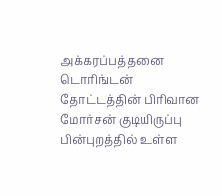அக்கரப்பத்தனை டொரிங்டன் தோட்டத்தின் பிரிவான மோர்சன் குடியிருப்பு பின்புறத்தில் உள்ள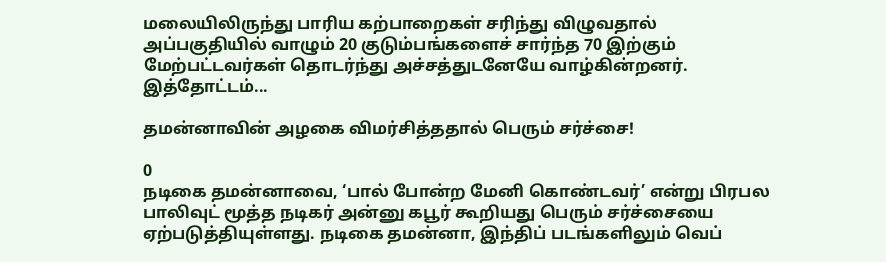மலையிலிருந்து பாரிய கற்பாறைகள் சரிந்து விழுவதால் அப்பகுதியில் வாழும் 20 குடும்பங்களைச் சார்ந்த 70 இற்கும் மேற்பட்டவர்கள் தொடர்ந்து அச்சத்துடனேயே வாழ்கின்றனர். இத்தோட்டம்...

தமன்னாவின் அழகை விமர்சித்ததால் பெரும் சர்ச்சை!

0
நடிகை தமன்னாவை, ‘பால் போன்ற மேனி கொண்டவர்’ என்று பிரபல பாலிவுட் மூத்த நடிகர் அன்னு கபூர் கூறியது பெரும் சர்ச்சையை ஏற்படுத்தியுள்ளது. நடிகை தமன்னா, இந்திப் படங்களிலும் வெப்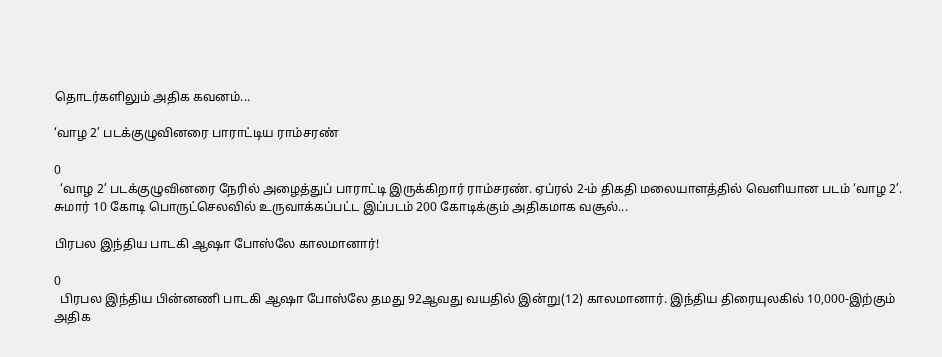தொடர்களிலும் அதிக கவனம்...

‘வாழ 2’ படக்குழுவினரை பாராட்டிய ராம்சரண்

0
  ‘வாழ 2’ படக்குழுவினரை நேரில் அழைத்துப் பாராட்டி இருக்கிறார் ராம்சரண். ஏப்ரல் 2-ம் திகதி மலையாளத்தில் வெளியான படம் ‘வாழ 2’. சுமார் 10 கோடி பொருட்செலவில் உருவாக்கப்பட்ட இப்படம் 200 கோடிக்கும் அதிகமாக வசூல்...

பிரபல இந்திய பாடகி ஆஷா போஸ்லே காலமானார்!

0
  பிரபல இந்திய பின்னணி பாடகி ஆஷா போஸ்லே தமது 92ஆவது வயதில் இன்று(12) காலமானார். இந்திய திரையுலகில் 10,000-இற்கும் அதிக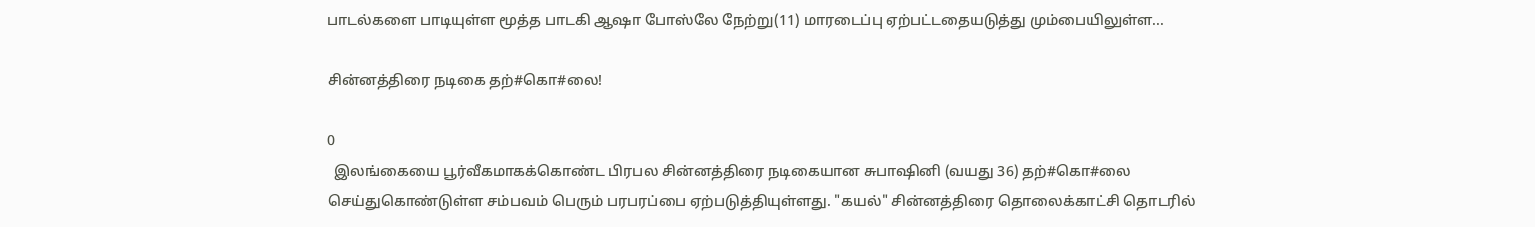பாடல்களை பாடியுள்ள மூத்த பாடகி ஆஷா போஸ்லே நேற்று(11) மாரடைப்பு ஏற்பட்டதையடுத்து மும்பையிலுள்ள...

சின்னத்திரை நடிகை தற்#கொ#லை!

0
  இலங்கையை பூர்வீகமாகக்கொண்ட பிரபல சின்னத்திரை நடிகையான சுபாஷினி (வயது 36) தற்#கொ#லை செய்துகொண்டுள்ள சம்பவம் பெரும் பரபரப்பை ஏற்படுத்தியுள்ளது. "கயல்" சின்னத்திரை தொலைக்காட்சி தொடரில்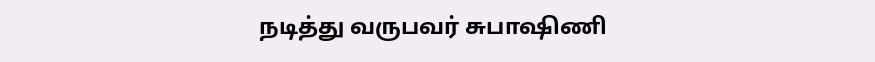நடித்து வருபவர் சுபாஷிணி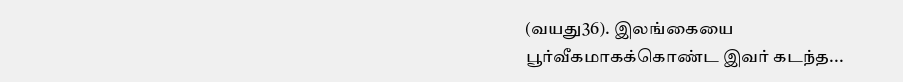(வயது36). இலங்கையை பூர்வீகமாகக்கொண்ட இவர் கடந்த...